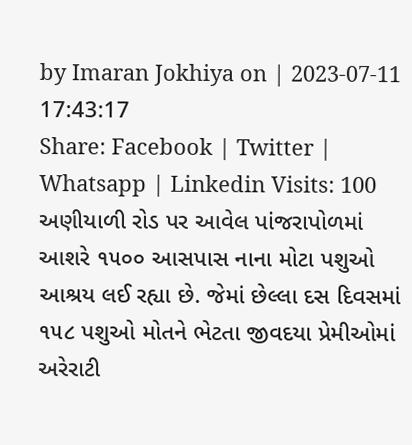by Imaran Jokhiya on | 2023-07-11 17:43:17
Share: Facebook | Twitter | Whatsapp | Linkedin Visits: 100
અણીયાળી રોડ પર આવેલ પાંજરાપોળમાં આશરે ૧૫૦૦ આસપાસ નાના મોટા પશુઓ આશ્રય લઈ રહ્યા છે. જેમાં છેલ્લા દસ દિવસમાં ૧૫૮ પશુઓ મોતને ભેટતા જીવદયા પ્રેમીઓમાં અરેરાટી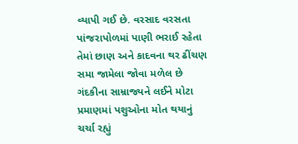વ્યાપી ગઈ છે. વરસાદ વરસતા પાંજરાપોળમાં પાણી ભરાઈ રહેતા તેમાં છાણ અને કાદવના થર ઢીંચણ સમા જામેલા જોવા મળેલ છે ગંદકીના સામ્રાજ્યને લઈને મોટા પ્રમાણમાં પશુઓના મોત થયાનું ચર્ચા રહ્યું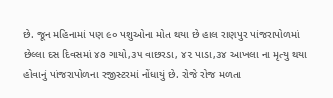છે. જૂન મહિનામાં પણ ૯૦ પશુઓના મોત થયા છે હાલ રાણપુર પાંજરાપોળમાં છેલ્લા દસ દિવસમાં ૪૭ ગાયો,૩૫ વાછરડા, ૪૨ પાડા,૩૪ આખલા ના મૃત્યુ થયા હોવાનું પાંજરાપોળના રજીસ્ટરમાં નોંધાયું છે. રોજે રોજ મળતા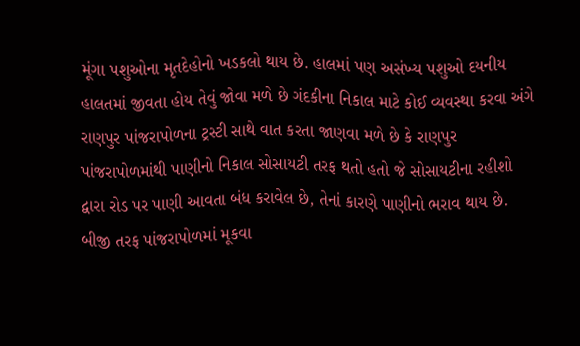મૂંગા પશુઓના મૃતદેહોનો ખડકલો થાય છે. હાલમાં પણ અસંખ્ય પશુઓ દયનીય હાલતમાં જીવતા હોય તેવું જોવા મળે છે ગંદકીના નિકાલ માટે કોઈ વ્યવસ્થા કરવા અંગે રાણપુર પાંજરાપોળના ટ્રસ્ટી સાથે વાત કરતા જાણવા મળે છે કે રાણપુર પાંજરાપોળમાંથી પાણીનો નિકાલ સોસાયટી તરફ થતો હતો જે સોસાયટીના રહીશો દ્વારા રોડ પર પાણી આવતા બંધ કરાવેલ છે, તેનાં કારણે પાણીનો ભરાવ થાય છે. બીજી તરફ પાંજરાપોળમાં મૂકવા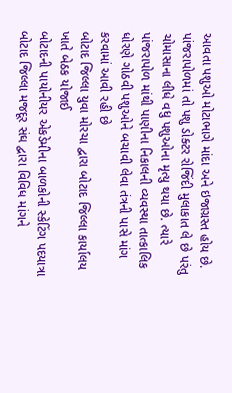આવતા પશુઓ મોટાભાગે માંદા અને ઇજાગ્રસ્ત હોય છે. પાંજરાપોળમાં તો પશુ ડોક્ટર રોજિંદી મુલાકાત લે છે પરંતુ ચોમાસાના લીધે વધુ પશુઓના મૃત્યુ થયા છે. ત્યારે પાંજરાપોળ માંથી પાણીના નિકાલની વ્યવસ્થા તાત્કાલિક ધોરણે ગોઠવી પશુઓને બચાવી લેવા તંત્રની પાસે માંગ કરવામાં આવી રહી છે
બોટાદ જિલ્લા યુવા મોરચા દ્વારા બોટાદ જિલ્લા કાર્યાલય ખાતે બેઠક યોજાઈ
બોટાદની પાયોનીયર એકડેમીના બાળકોની સ્કેટિંગ પદયાત્રા
બોટાદ જિલ્લા મજદૂર સંઘ દ્વારા વિવિધ માંગને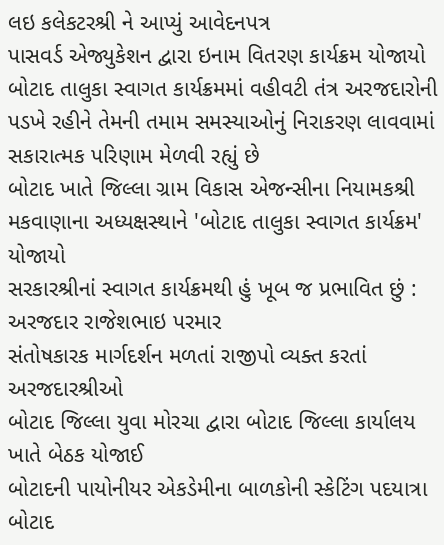લઇ કલેકટરશ્રી ને આપ્યું આવેદનપત્ર
પાસવર્ડ એજ્યુકેશન દ્વારા ઇનામ વિતરણ કાર્યક્રમ યોજાયો
બોટાદ તાલુકા સ્વાગત કાર્યક્રમમાં વહીવટી તંત્ર અરજદારોની પડખે રહીને તેમની તમામ સમસ્યાઓનું નિરાકરણ લાવવામાં સકારાત્મક પરિણામ મેળવી રહ્યું છે
બોટાદ ખાતે જિલ્લા ગ્રામ વિકાસ એજન્સીના નિયામકશ્રી મકવાણાના અધ્યક્ષસ્થાને 'બોટાદ તાલુકા સ્વાગત કાર્યક્રમ' યોજાયો
સરકારશ્રીનાં સ્વાગત કાર્યક્રમથી હું ખૂબ જ પ્રભાવિત છું : અરજદાર રાજેશભાઇ પરમાર
સંતોષકારક માર્ગદર્શન મળતાં રાજીપો વ્યક્ત કરતાં અરજદારશ્રીઓ
બોટાદ જિલ્લા યુવા મોરચા દ્વારા બોટાદ જિલ્લા કાર્યાલય ખાતે બેઠક યોજાઈ
બોટાદની પાયોનીયર એકડેમીના બાળકોની સ્કેટિંગ પદયાત્રા
બોટાદ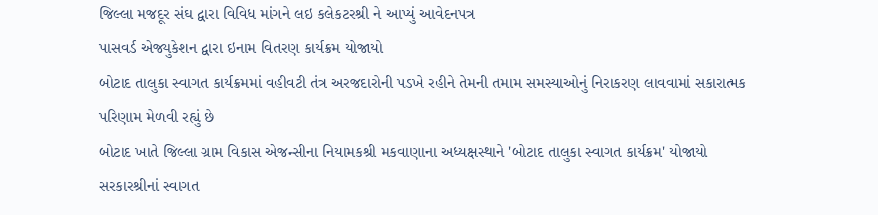જિલ્લા મજદૂર સંઘ દ્વારા વિવિધ માંગને લઇ કલેકટરશ્રી ને આપ્યું આવેદનપત્ર
પાસવર્ડ એજ્યુકેશન દ્વારા ઇનામ વિતરણ કાર્યક્રમ યોજાયો
બોટાદ તાલુકા સ્વાગત કાર્યક્રમમાં વહીવટી તંત્ર અરજદારોની પડખે રહીને તેમની તમામ સમસ્યાઓનું નિરાકરણ લાવવામાં સકારાત્મક પરિણામ મેળવી રહ્યું છે
બોટાદ ખાતે જિલ્લા ગ્રામ વિકાસ એજન્સીના નિયામકશ્રી મકવાણાના અધ્યક્ષસ્થાને 'બોટાદ તાલુકા સ્વાગત કાર્યક્રમ' યોજાયો
સરકારશ્રીનાં સ્વાગત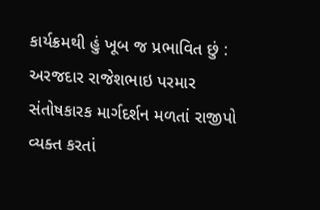કાર્યક્રમથી હું ખૂબ જ પ્રભાવિત છું : અરજદાર રાજેશભાઇ પરમાર
સંતોષકારક માર્ગદર્શન મળતાં રાજીપો વ્યક્ત કરતાં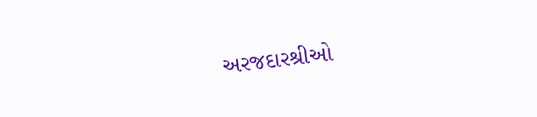અરજદારશ્રીઓ